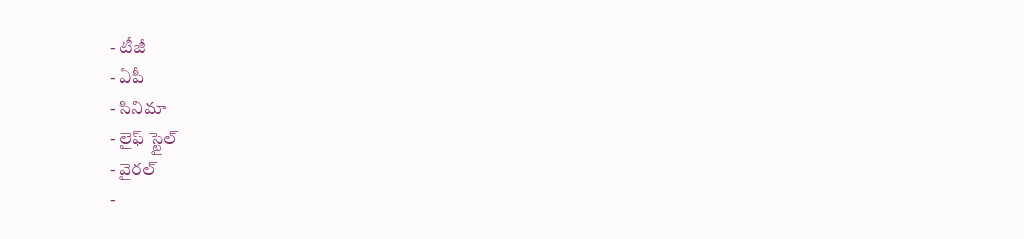- టీజీ
- ఏపీ
- సినిమా
- లైఫ్ స్టైల్
- వైరల్
-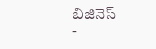బిజినెస్
-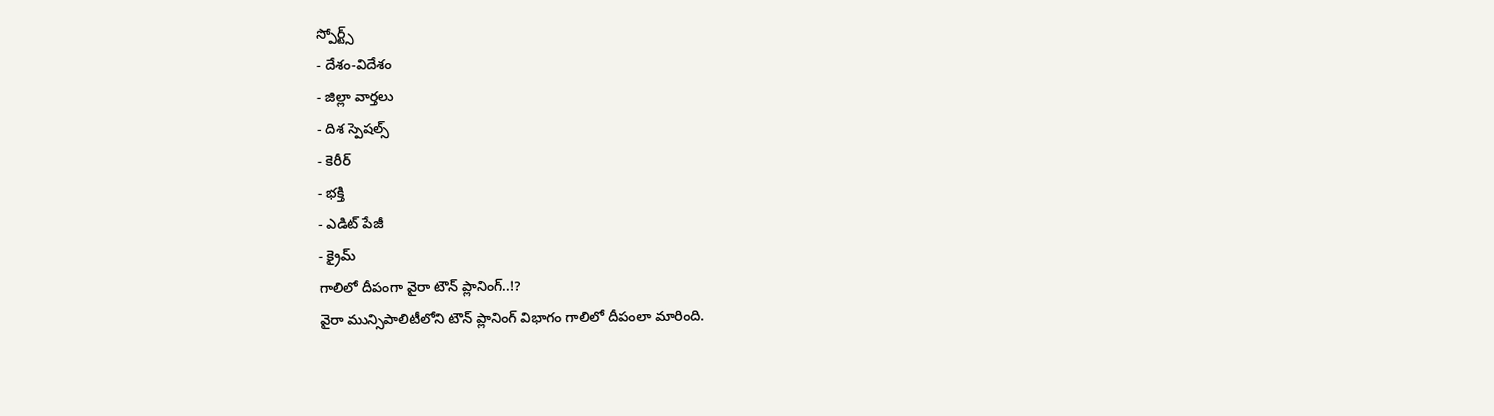స్పోర్ట్స్
- దేశం-విదేశం
- జిల్లా వార్తలు
- దిశ స్పెషల్స్
- కెరీర్
- భక్తి
- ఎడిట్ పేజీ
- క్రైమ్
గాలిలో దీపంగా వైరా టౌన్ ప్లానింగ్..!?
వైరా మున్సిపాలిటీలోని టౌన్ ప్లానింగ్ విభాగం గాలిలో దీపంలా మారింది.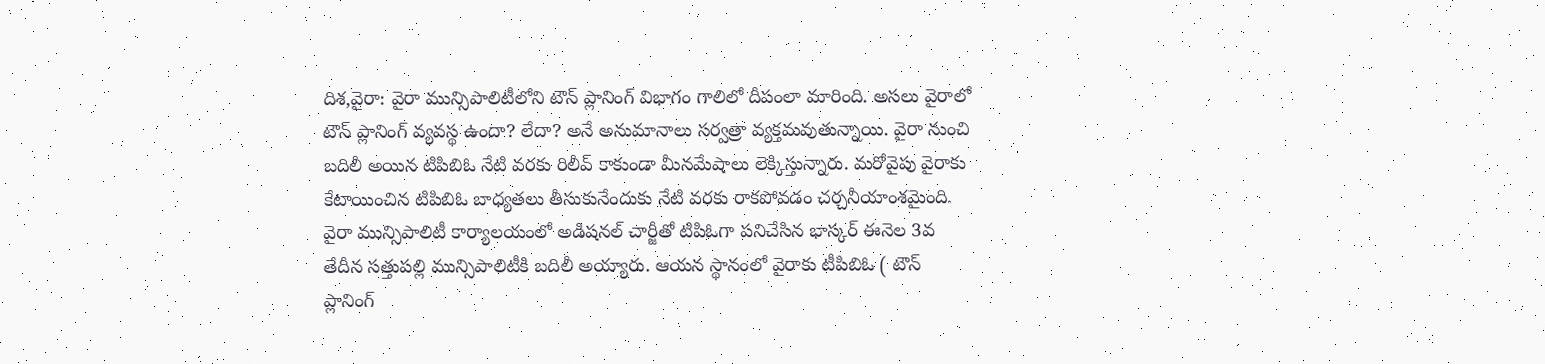దిశ,వైరా: వైరా మున్సిపాలిటీలోని టౌన్ ప్లానింగ్ విభాగం గాలిలో దీపంలా మారింది. అసలు వైరాలో టౌన్ ప్లానింగ్ వ్యవస్థ ఉందా? లేదా? అనే అనుమానాలు సర్వత్రా వ్యక్తమవుతున్నాయి. వైరా నుంచి బదిలీ అయిన టిపిబిఓ నేటి వరకు రిలీవ్ కాకుండా మీనమేషాలు లెక్కిస్తున్నారు. మరోవైపు వైరాకు కేటాయించిన టిపిబిఓ బాధ్యతలు తీసుకునేందుకు నేటి వరకు రాకపోవడం చర్చనీయాంశమైంది. వైరా మున్సిపాలిటీ కార్యాలయంలో అడిషనల్ చార్జీతో టిపిఓగా పనిచేసిన భాస్కర్ ఈనెల 3వ తేదీన సత్తుపల్లి మున్సిపాలిటీకి బదిలీ అయ్యారు. ఆయన స్థానంలో వైరాకు టీపిబిఓ ( టౌన్ ప్లానింగ్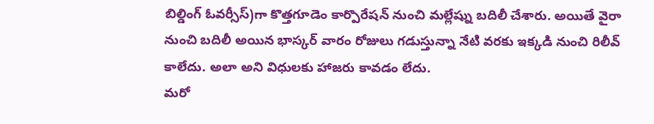బిల్డింగ్ ఓవర్సీస్)గా కొత్తగూడెం కార్పొరేషన్ నుంచి మల్లేష్ను బదిలీ చేశారు. అయితే వైరా నుంచి బదిలీ అయిన భాస్కర్ వారం రోజులు గడుస్తున్నా నేటి వరకు ఇక్కడి నుంచి రిలీవ్ కాలేదు. అలా అని విధులకు హాజరు కావడం లేదు.
మరో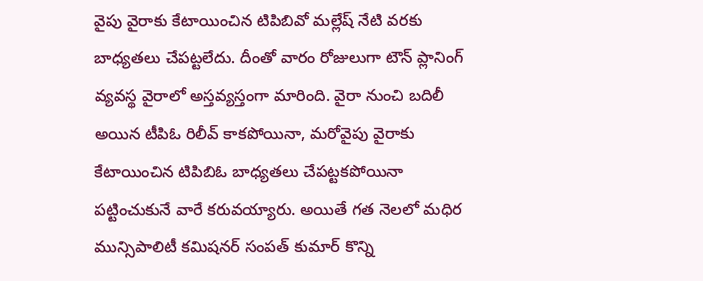వైపు వైరాకు కేటాయించిన టిపిబివో మల్లేష్ నేటి వరకు బాధ్యతలు చేపట్టలేదు. దీంతో వారం రోజులుగా టౌన్ ప్లానింగ్ వ్యవస్థ వైరాలో అస్తవ్యస్తంగా మారింది. వైరా నుంచి బదిలీ అయిన టీపిఓ రిలీవ్ కాకపోయినా, మరోవైపు వైరాకు కేటాయించిన టిపిబిఓ బాధ్యతలు చేపట్టకపోయినా పట్టించుకునే వారే కరువయ్యారు. అయితే గత నెలలో మధిర మున్సిపాలిటీ కమిషనర్ సంపత్ కుమార్ కొన్ని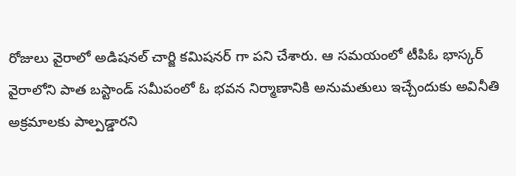రోజులు వైరాలో అడిషనల్ చార్జి కమిషనర్ గా పని చేశారు. ఆ సమయంలో టీపిఓ భాస్కర్ వైరాలోని పాత బస్టాండ్ సమీపంలో ఓ భవన నిర్మాణానికి అనుమతులు ఇచ్చేందుకు అవినీతి అక్రమాలకు పాల్పడ్డారని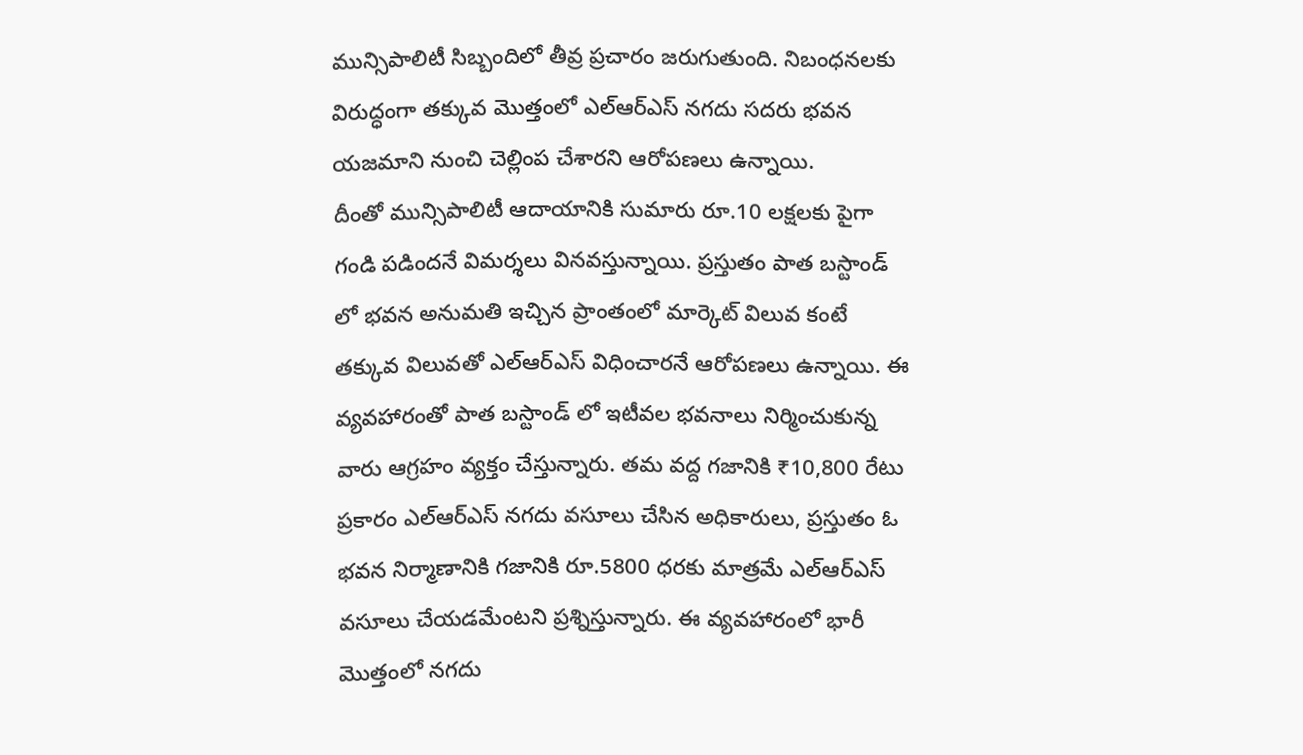మున్సిపాలిటీ సిబ్బందిలో తీవ్ర ప్రచారం జరుగుతుంది. నిబంధనలకు విరుద్ధంగా తక్కువ మొత్తంలో ఎల్ఆర్ఎస్ నగదు సదరు భవన యజమాని నుంచి చెల్లింప చేశారని ఆరోపణలు ఉన్నాయి.
దీంతో మున్సిపాలిటీ ఆదాయానికి సుమారు రూ.10 లక్షలకు పైగా గండి పడిందనే విమర్శలు వినవస్తున్నాయి. ప్రస్తుతం పాత బస్టాండ్ లో భవన అనుమతి ఇచ్చిన ప్రాంతంలో మార్కెట్ విలువ కంటే తక్కువ విలువతో ఎల్ఆర్ఎస్ విధించారనే ఆరోపణలు ఉన్నాయి. ఈ వ్యవహారంతో పాత బస్టాండ్ లో ఇటీవల భవనాలు నిర్మించుకున్న వారు ఆగ్రహం వ్యక్తం చేస్తున్నారు. తమ వద్ద గజానికి ₹10,800 రేటు ప్రకారం ఎల్ఆర్ఎస్ నగదు వసూలు చేసిన అధికారులు, ప్రస్తుతం ఓ భవన నిర్మాణానికి గజానికి రూ.5800 ధరకు మాత్రమే ఎల్ఆర్ఎస్ వసూలు చేయడమేంటని ప్రశ్నిస్తున్నారు. ఈ వ్యవహారంలో భారీ మొత్తంలో నగదు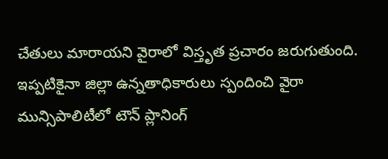చేతులు మారాయని వైరాలో విస్తృత ప్రచారం జరుగుతుంది. ఇప్పటికైనా జిల్లా ఉన్నతాధికారులు స్పందించి వైరా మున్సిపాలిటీలో టౌన్ ప్లానింగ్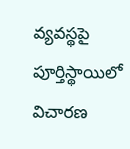వ్యవస్థపై పూర్తిస్థాయిలో విచారణ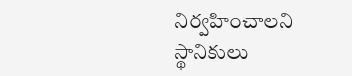నిర్వహించాలని స్థానికులు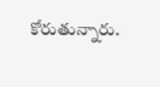కోరుతున్నారు.